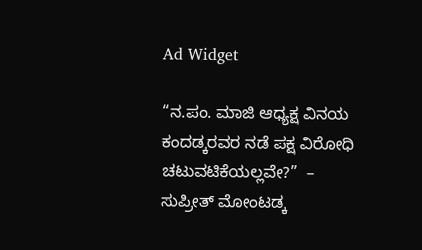Ad Widget

“ನ.ಪಂ. ಮಾಜಿ ಆಧ್ಯಕ್ಷ ವಿನಯ ಕಂದಡ್ಕರವರ ನಡೆ ಪಕ್ಷ ವಿರೋಧಿ ಚಟುವಟಿಕೆಯಲ್ಲವೇ?”  – ಸುಪ್ರೀತ್ ಮೋಂಟಡ್ಕ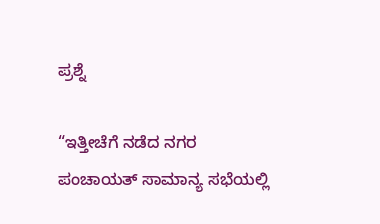ಪ್ರಶ್ನೆ

“ಇತ್ತೀಚೆಗೆ ನಡೆದ ನಗರ ಪಂಚಾಯತ್ ಸಾಮಾನ್ಯ ಸಭೆಯಲ್ಲಿ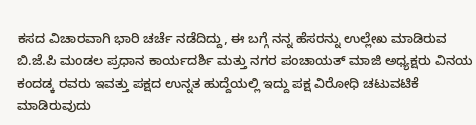ಕಸದ ವಿಚಾರವಾಗಿ ಭಾರಿ ಚರ್ಚೆ ನಡೆದಿದ್ದು, ಈ ಬಗ್ಗೆ ನನ್ನ ಹೆಸರನ್ನು ಉಲ್ಲೇಖ ಮಾಡಿರುವ ಬಿ.ಜೆ.ಪಿ ಮಂಡಲ ಪ್ರಧಾನ ಕಾರ್ಯದರ್ಶಿ ಮತ್ತು ನಗರ ಪಂಚಾಯತ್ ಮಾಜಿ ಅಧ್ಯಕ್ಷರು ವಿನಯ ಕಂದಡ್ಕ ರವರು ಇವತ್ತು ಪಕ್ಷದ ಉನ್ನತ ಹುದ್ದೆಯಲ್ಲಿ ಇದ್ದು ಪಕ್ಷ ವಿರೋಧಿ ಚಟುವಟಿಕೆ ಮಾಡಿರುವುದು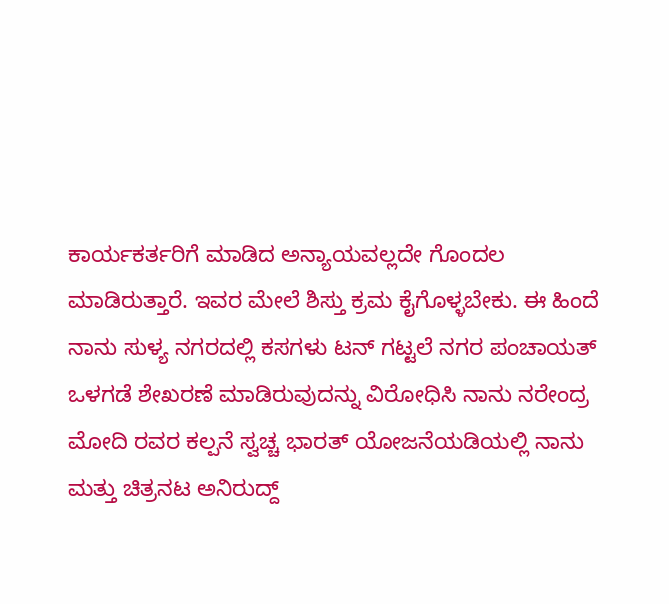ಕಾರ್ಯಕರ್ತರಿಗೆ ಮಾಡಿದ ಅನ್ಯಾಯವಲ್ಲದೇ ಗೊಂದಲ ಮಾಡಿರುತ್ತಾರೆ. ಇವರ ಮೇಲೆ ಶಿಸ್ತು ಕ್ರಮ ಕೈಗೊಳ್ಳಬೇಕು. ಈ ಹಿಂದೆ ನಾನು ಸುಳ್ಯ ನಗರದಲ್ಲಿ ಕಸಗಳು ಟನ್ ಗಟ್ಟಲೆ ನಗರ ಪಂಚಾಯತ್ ಒಳಗಡೆ ಶೇಖರಣೆ ಮಾಡಿರುವುದನ್ನು ವಿರೋಧಿಸಿ ನಾನು ನರೇಂದ್ರ ಮೋದಿ ರವರ ಕಲ್ಪನೆ ಸ್ವಚ್ಚ ಭಾರತ್ ಯೋಜನೆಯಡಿಯಲ್ಲಿ ನಾನು ಮತ್ತು ಚಿತ್ರನಟ ಅನಿರುದ್ದ್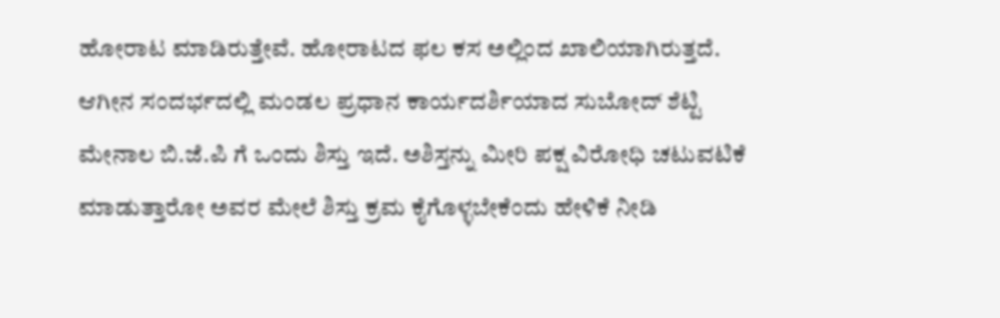ಹೋರಾಟ ಮಾಡಿರುತ್ತೇವೆ. ಹೋರಾಟದ ಫಲ ಕಸ ಅಲ್ಲಿಂದ ಖಾಲಿಯಾಗಿರುತ್ತದೆ. ಆಗೀನ ಸಂದರ್ಭದಲ್ಲಿ ಮಂಡಲ ಪ್ರಧಾನ ಕಾರ್ಯದರ್ಶಿಯಾದ ಸುಬೋದ್ ಶೆಟ್ಟಿ ಮೇನಾಲ ಬಿ.ಜೆ.ಪಿ ಗೆ ಒಂದು ಶಿಸ್ತು ಇದೆ. ಅಶಿಸ್ತನ್ನು ಮೀರಿ ಪಕ್ಷ ವಿರೋಧಿ ಚಟುವಟಿಕೆ ಮಾಡುತ್ತಾರೋ ಅವರ ಮೇಲೆ ಶಿಸ್ತು ಕ್ರಮ ಕೈಗೊಳ್ಳಬೇಕೆಂದು ಹೇಳಿಕೆ ನೀಡಿ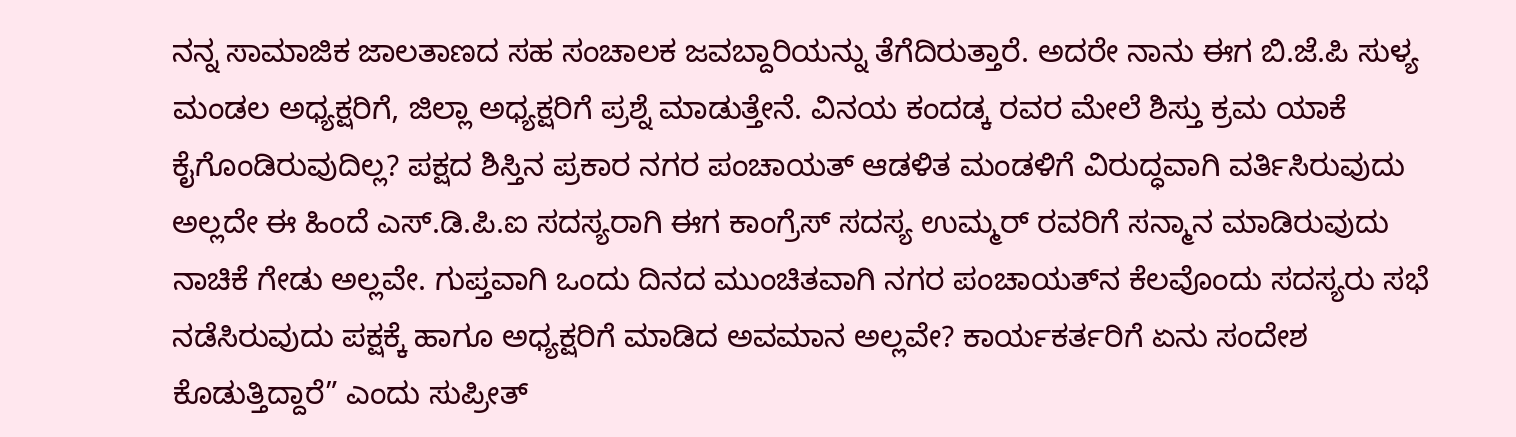ನನ್ನ ಸಾಮಾಜಿಕ ಜಾಲತಾಣದ ಸಹ ಸಂಚಾಲಕ ಜವಬ್ದಾರಿಯನ್ನು ತೆಗೆದಿರುತ್ತಾರೆ. ಅದರೇ ನಾನು ಈಗ ಬಿ.ಜೆ.ಪಿ ಸುಳ್ಯ ಮಂಡಲ ಅಧ್ಯಕ್ಷರಿಗೆ, ಜಿಲ್ಲಾ ಅಧ್ಯಕ್ಷರಿಗೆ ಪ್ರಶ್ನೆ ಮಾಡುತ್ತೇನೆ. ವಿನಯ ಕಂದಡ್ಕ ರವರ ಮೇಲೆ ಶಿಸ್ತು ಕ್ರಮ ಯಾಕೆ ಕೈಗೊಂಡಿರುವುದಿಲ್ಲ? ಪಕ್ಷದ ಶಿಸ್ತಿನ ಪ್ರಕಾರ ನಗರ ಪಂಚಾಯತ್ ಆಡಳಿತ ಮಂಡಳಿಗೆ ವಿರುದ್ಧವಾಗಿ ವರ್ತಿಸಿರುವುದು ಅಲ್ಲದೇ ಈ ಹಿಂದೆ ಎಸ್.ಡಿ.ಪಿ.ಐ ಸದಸ್ಯರಾಗಿ ಈಗ ಕಾಂಗ್ರೆಸ್ ಸದಸ್ಯ ಉಮ್ಮರ್ ರವರಿಗೆ ಸನ್ಮಾನ ಮಾಡಿರುವುದು ನಾಚಿಕೆ ಗೇಡು ಅಲ್ಲವೇ. ಗುಪ್ತವಾಗಿ ಒಂದು ದಿನದ ಮುಂಚಿತವಾಗಿ ನಗರ ಪಂಚಾಯತ್‌ನ ಕೆಲವೊಂದು ಸದಸ್ಯರು ಸಭೆ ನಡೆಸಿರುವುದು ಪಕ್ಷಕ್ಕೆ ಹಾಗೂ ಅಧ್ಯಕ್ಷರಿಗೆ ಮಾಡಿದ ಅವಮಾನ ಅಲ್ಲವೇ? ಕಾರ್ಯಕರ್ತರಿಗೆ ಏನು ಸಂದೇಶ ಕೊಡುತ್ತಿದ್ದಾರೆ” ಎಂದು ಸುಪ್ರೀತ್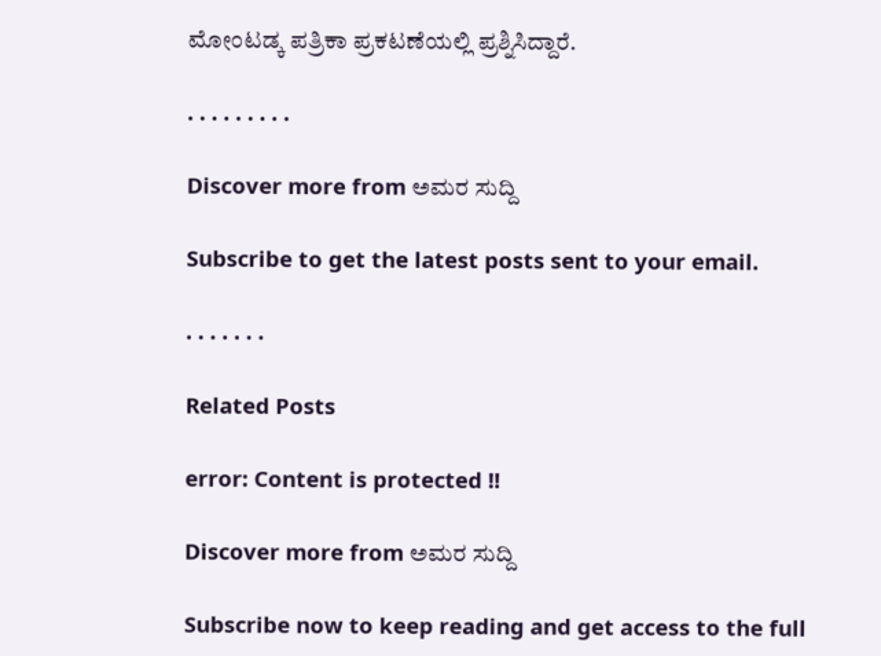ಮೋಂಟಡ್ಕ ಪತ್ರಿಕಾ ಪ್ರಕಟಣೆಯಲ್ಲಿ ಪ್ರಶ್ನಿಸಿದ್ದಾರೆ.

. . . . . . . . .

Discover more from ಅಮರ ಸುದ್ದಿ

Subscribe to get the latest posts sent to your email.

. . . . . . .

Related Posts

error: Content is protected !!

Discover more from ಅಮರ ಸುದ್ದಿ

Subscribe now to keep reading and get access to the full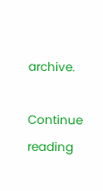archive.

Continue reading